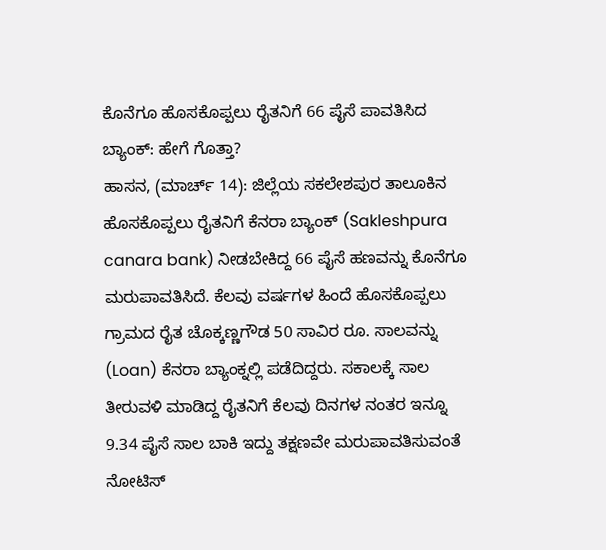ಕೊನೆಗೂ ಹೊಸಕೊಪ್ಪಲು ರೈತನಿಗೆ 66 ಪೈಸೆ ಪಾವತಿಸಿದ ಬ್ಯಾಂಕ್: ಹೇಗೆ ಗೊತ್ತಾ?
ಹಾಸನ, (ಮಾರ್ಚ್ 14): ಜಿಲ್ಲೆಯ ಸಕಲೇಶಪುರ ತಾಲೂಕಿನ ಹೊಸಕೊಪ್ಪಲು ರೈತನಿಗೆ ಕೆನರಾ ಬ್ಯಾಂಕ್ (Sakleshpura canara bank) ನೀಡಬೇಕಿದ್ದ 66 ಪೈಸೆ ಹಣವನ್ನು ಕೊನೆಗೂ ಮರುಪಾವತಿಸಿದೆ. ಕೆಲವು ವರ್ಷಗಳ ಹಿಂದೆ ಹೊಸಕೊಪ್ಪಲು ಗ್ರಾಮದ ರೈತ ಚೊಕ್ಕಣ್ಣಗೌಡ 50 ಸಾವಿರ ರೂ. ಸಾಲವನ್ನು (Loan) ಕೆನರಾ ಬ್ಯಾಂಕ್ನಲ್ಲಿ ಪಡೆದಿದ್ದರು. ಸಕಾಲಕ್ಕೆ ಸಾಲ ತೀರುವಳಿ ಮಾಡಿದ್ದ ರೈತನಿಗೆ ಕೆಲವು ದಿನಗಳ ನಂತರ ಇನ್ನೂ 9.34 ಪೈಸೆ ಸಾಲ ಬಾಕಿ ಇದ್ದು ತಕ್ಷಣವೇ ಮರುಪಾವತಿಸುವಂತೆ ನೋಟಿಸ್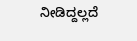ನೀಡಿದ್ದಲ್ಲದೆ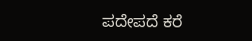ಪದೇಪದೆ ಕರೆ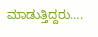ಮಾಡುತ್ತಿದ್ದರು….